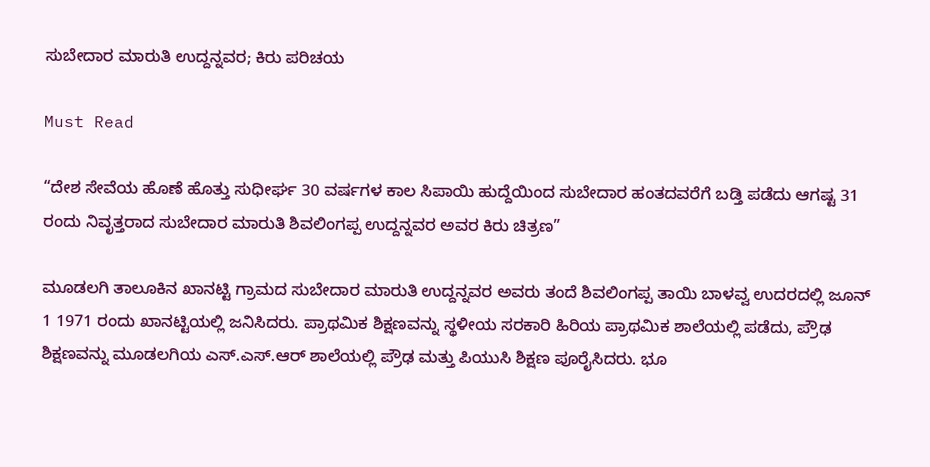ಸುಬೇದಾರ ಮಾರುತಿ ಉದ್ದನ್ನವರ; ಕಿರು ಪರಿಚಯ

Must Read

“ದೇಶ ಸೇವೆಯ ಹೊಣೆ ಹೊತ್ತು ಸುಧೀರ್ಘ 30 ವರ್ಷಗಳ ಕಾಲ ಸಿಪಾಯಿ ಹುದ್ದೆಯಿಂದ ಸುಬೇದಾರ ಹಂತದವರೆಗೆ ಬಡ್ತಿ ಪಡೆದು ಆಗಷ್ಟ 31 ರಂದು ನಿವೃತ್ತರಾದ ಸುಬೇದಾರ ಮಾರುತಿ ಶಿವಲಿಂಗಪ್ಪ ಉದ್ದನ್ನವರ ಅವರ ಕಿರು ಚಿತ್ರಣ”

ಮೂಡಲಗಿ ತಾಲೂಕಿನ ಖಾನಟ್ಟಿ ಗ್ರಾಮದ ಸುಬೇದಾರ ಮಾರುತಿ ಉದ್ದನ್ನವರ ಅವರು ತಂದೆ ಶಿವಲಿಂಗಪ್ಪ ತಾಯಿ ಬಾಳವ್ವ ಉದರದಲ್ಲಿ ಜೂನ್ 1 1971 ರಂದು ಖಾನಟ್ಟಿಯಲ್ಲಿ ಜನಿಸಿದರು. ಪ್ರಾಥಮಿಕ ಶಿಕ್ಷಣವನ್ನು ಸ್ಥಳೀಯ ಸರಕಾರಿ ಹಿರಿಯ ಪ್ರಾಥಮಿಕ ಶಾಲೆಯಲ್ಲಿ ಪಡೆದು, ಪ್ರೌಢ ಶಿಕ್ಷಣವನ್ನು ಮೂಡಲಗಿಯ ಎಸ್.ಎಸ್.ಆರ್ ಶಾಲೆಯಲ್ಲಿ ಪ್ರೌಢ ಮತ್ತು ಪಿಯುಸಿ ಶಿಕ್ಷಣ ಪೂರೈಸಿದರು. ಭೂ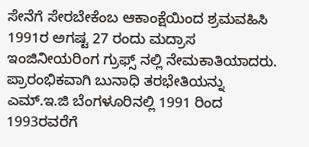ಸೇನೆಗೆ ಸೇರಬೇಕೆಂಬ ಆಕಾಂಕ್ಷೆಯಿಂದ ಶ್ರಮವಹಿಸಿ 1991ರ ಅಗಷ್ಟ 27 ರಂದು ಮದ್ರಾಸ ಇಂಜಿನೀಯರಿಂಗ ಗ್ರುಫ್ಸ್ ನಲ್ಲಿ ನೇಮಕಾತಿಯಾದರು. ಪ್ರಾರಂಭಿಕವಾಗಿ ಬುನಾಧಿ ತರಭೇತಿಯನ್ನು ಎಮ್.ಇ.ಜಿ ಬೆಂಗಳೂರಿನಲ್ಲಿ 1991 ರಿಂದ 1993ರವರೆಗೆ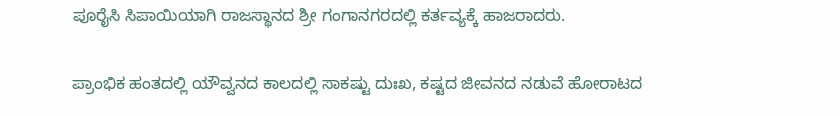ಪೂರೈಸಿ ಸಿಪಾಯಿಯಾಗಿ ರಾಜಸ್ಥಾನದ ಶ್ರೀ ಗಂಗಾನಗರದಲ್ಲಿ ಕರ್ತವ್ಯಕ್ಕೆ ಹಾಜರಾದರು.

ಪ್ರಾಂಭಿಕ ಹಂತದಲ್ಲಿ ಯೌವ್ವನದ ಕಾಲದಲ್ಲಿ ಸಾಕಷ್ಟು ದುಃಖ, ಕಷ್ಟದ ಜೀವನದ ನಡುವೆ ಹೋರಾಟದ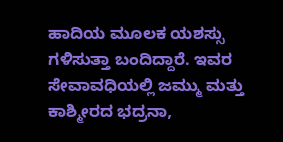ಹಾದಿಯ ಮೂಲಕ ಯಶಸ್ಸು ಗಳಿಸುತ್ತಾ ಬಂದಿದ್ದಾರೆ. ಇವರ ಸೇವಾವಧಿಯಲ್ಲಿ ಜಮ್ಮು ಮತ್ತು ಕಾಶ್ಮೀರದ ಭದ್ರನಾ,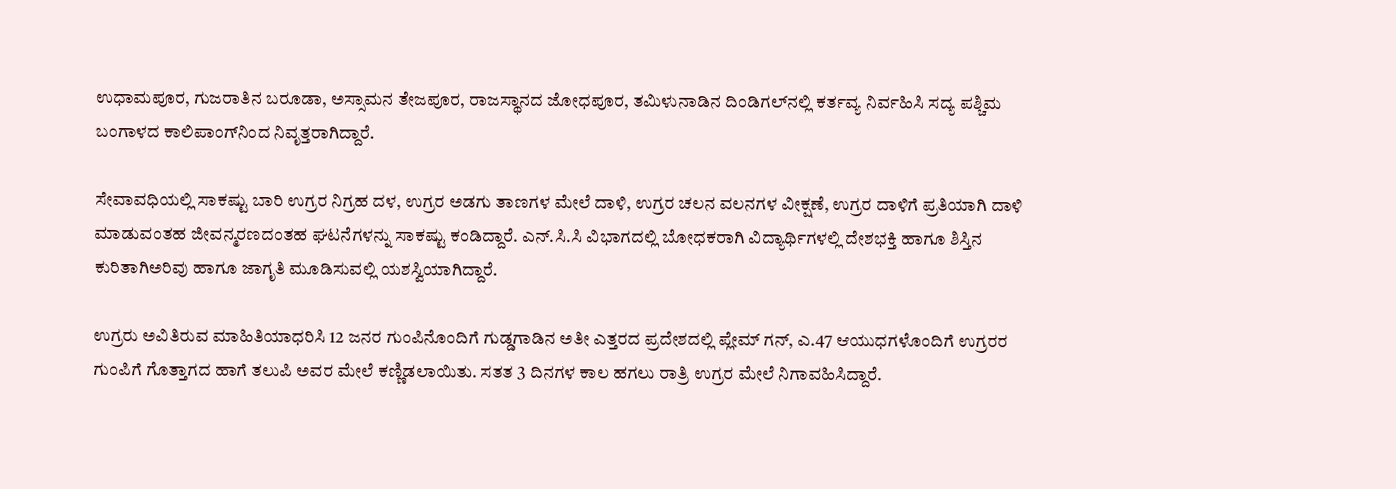ಉಧಾಮಪೂರ, ಗುಜರಾತಿನ ಬರೂಡಾ, ಅಸ್ಸಾಮನ ತೇಜಪೂರ, ರಾಜಸ್ಥಾನದ ಜೋಧಪೂರ, ತಮಿಳುನಾಡಿನ ದಿಂಡಿಗಲ್‍ನಲ್ಲಿ ಕರ್ತವ್ಯ ನಿರ್ವಹಿಸಿ ಸದ್ಯ ಪಶ್ಚಿಮ ಬಂಗಾಳದ ಕಾಲಿಪಾಂಗ್‍ನಿಂದ ನಿವೃತ್ತರಾಗಿದ್ದಾರೆ.

ಸೇವಾವಧಿಯಲ್ಲಿ ಸಾಕಷ್ಟು ಬಾರಿ ಉಗ್ರರ ನಿಗ್ರಹ ದಳ, ಉಗ್ರರ ಅಡಗು ತಾಣಗಳ ಮೇಲೆ ದಾಳಿ, ಉಗ್ರರ ಚಲನ ವಲನಗಳ ವೀಕ್ಷಣೆ, ಉಗ್ರರ ದಾಳಿಗೆ ಪ್ರತಿಯಾಗಿ ದಾಳಿ ಮಾಡುವಂತಹ ಜೀವನ್ಮರಣದಂತಹ ಘಟನೆಗಳನ್ನು ಸಾಕಷ್ಟು ಕಂಡಿದ್ದಾರೆ. ಎನ್.ಸಿ.ಸಿ ವಿಭಾಗದಲ್ಲಿ ಬೋಧಕರಾಗಿ ವಿದ್ಯಾರ್ಥಿಗಳಲ್ಲಿ ದೇಶಭಕ್ತಿ ಹಾಗೂ ಶಿಸ್ತಿನ ಕುರಿತಾಗಿಅರಿವು ಹಾಗೂ ಜಾಗೃತಿ ಮೂಡಿಸುವಲ್ಲಿ ಯಶಸ್ವಿಯಾಗಿದ್ದಾರೆ.

ಉಗ್ರರು ಅವಿತಿರುವ ಮಾಹಿತಿಯಾಧರಿಸಿ 12 ಜನರ ಗುಂಪಿನೊಂದಿಗೆ ಗುಡ್ಡಗಾಡಿನ ಅತೀ ಎತ್ತರದ ಪ್ರದೇಶದಲ್ಲಿ ಪ್ಲೇಮ್ ಗನ್, ಎ.47 ಆಯುಧಗಳೊಂದಿಗೆ ಉಗ್ರರರ ಗುಂಪಿಗೆ ಗೊತ್ತಾಗದ ಹಾಗೆ ತಲುಪಿ ಅವರ ಮೇಲೆ ಕಣ್ಣಿಡಲಾಯಿತು. ಸತತ 3 ದಿನಗಳ ಕಾಲ ಹಗಲು ರಾತ್ರಿ ಉಗ್ರರ ಮೇಲೆ ನಿಗಾವಹಿಸಿದ್ದಾರೆ.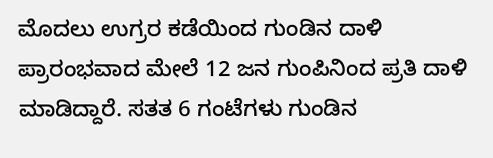ಮೊದಲು ಉಗ್ರರ ಕಡೆಯಿಂದ ಗುಂಡಿನ ದಾಳಿ ಪ್ರಾರಂಭವಾದ ಮೇಲೆ 12 ಜನ ಗುಂಪಿನಿಂದ ಪ್ರತಿ ದಾಳಿ ಮಾಡಿದ್ದಾರೆ. ಸತತ 6 ಗಂಟೆಗಳು ಗುಂಡಿನ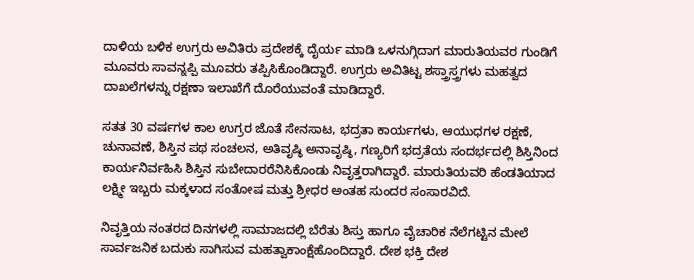ದಾಳಿಯ ಬಳಿಕ ಉಗ್ರರು ಅವಿತಿರು ಪ್ರದೇಶಕ್ಕೆ ದೈರ್ಯ ಮಾಡಿ ಒಳನುಗ್ಗಿದಾಗ ಮಾರುತಿಯವರ ಗುಂಡಿಗೆ ಮೂವರು ಸಾವನ್ನಪ್ಪಿ ಮೂವರು ತಪ್ಪಿಸಿಕೊಂಡಿದ್ದಾರೆ. ಉಗ್ರರು ಅವಿತಿಟ್ಟ ಶಸ್ತ್ರಾಸ್ತ್ರಗಳು ಮಹತ್ವದ ದಾಖಲೆಗಳನ್ನು ರಕ್ಷಣಾ ಇಲಾಖೆಗೆ ದೊರೆಯುವಂತೆ ಮಾಡಿದ್ದಾರೆ.

ಸತತ 30 ವರ್ಷಗಳ ಕಾಲ ಉಗ್ರರ ಜೊತೆ ಸೇನಸಾಟ, ಭದ್ರತಾ ಕಾರ್ಯಗಳು, ಆಯುಧಗಳ ರಕ್ಷಣೆ, ಚುನಾವಣೆ, ಶಿಸ್ತಿನ ಪಥ ಸಂಚಲನ, ಅತಿವೃಷ್ಠಿ ಅನಾವೃಷ್ಠಿ, ಗಣ್ಯರಿಗೆ ಭದ್ರತೆಯ ಸಂದರ್ಭದಲ್ಲಿ ಶಿಸ್ತಿನಿಂದ ಕಾರ್ಯನಿರ್ವಹಿಸಿ ಶಿಸ್ತಿನ ಸುಬೇದಾರರೆನಿಸಿಕೊಂಡು ನಿವೃತ್ತರಾಗಿದ್ದಾರೆ. ಮಾರುತಿಯವರಿ ಹೆಂಡತಿಯಾದ ಲಕ್ಷ್ಮೀ ಇಬ್ಬರು ಮಕ್ಕಳಾದ ಸಂತೋಷ ಮತ್ತು ಶ್ರೀಧರ ಅಂತಹ ಸುಂದರ ಸಂಸಾರವಿದೆ.

ನಿವೃತ್ತಿಯ ನಂತರದ ದಿನಗಳಲ್ಲಿ ಸಾಮಾಜದಲ್ಲಿ ಬೆರೆತು ಶಿಸ್ತು ಹಾಗೂ ವೈಚಾರಿಕ ನೆಲೆಗಟ್ಟಿನ ಮೇಲೆ ಸಾರ್ವಜನಿಕ ಬದುಕು ಸಾಗಿಸುವ ಮಹತ್ವಾಕಾಂಕ್ಷೆಹೊಂದಿದ್ದಾರೆ. ದೇಶ ಭಕ್ತಿ ದೇಶ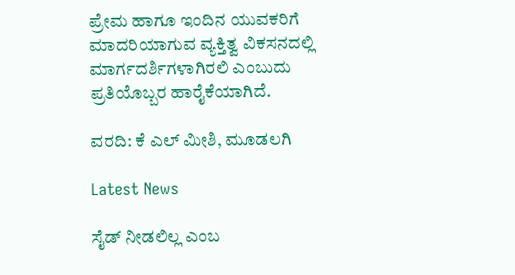ಪ್ರೇಮ ಹಾಗೂ ಇಂದಿನ ಯುವಕರಿಗೆ ಮಾದರಿಯಾಗುವ ವ್ಯಕ್ತಿತ್ವ ವಿಕಸನದಲ್ಲಿ ಮಾರ್ಗದರ್ಶಿಗಳಾಗಿರಲಿ ಎಂಬುದು ಪ್ರತಿಯೊಬ್ಬರ ಹಾರೈಕೆಯಾಗಿದೆ.

ವರದಿ: ಕೆ ಎಲ್ ಮೀಶಿ, ಮೂಡಲಗಿ

Latest News

ಸೈಡ್ ನೀಡಲಿಲ್ಲ ಎಂಬ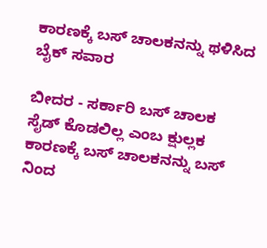ಕಾರಣಕ್ಕೆ ಬಸ್ ಚಾಲಕನನ್ನು ಥಳಿಸಿದ ಬೈಕ್ ಸವಾರ

ಬೀದರ - ಸರ್ಕಾರಿ ಬಸ್ ಚಾಲಕ ಸೈಡ್ ಕೊಡಲಿಲ್ಲ ಎಂಬ ಕ್ಷುಲ್ಲಕ ಕಾರಣಕ್ಕೆ ಬಸ್ ಚಾಲಕನನ್ನು ಬಸ್ ನಿಂದ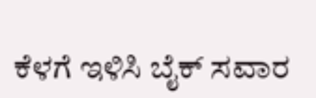ಕೆಳಗೆ ಇಳಿಸಿ ಬೈಕ್ ಸವಾರ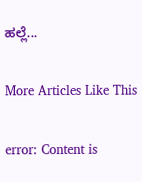ಹಲ್ಲೆ...

More Articles Like This

error: Content is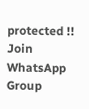protected !!
Join WhatsApp Group